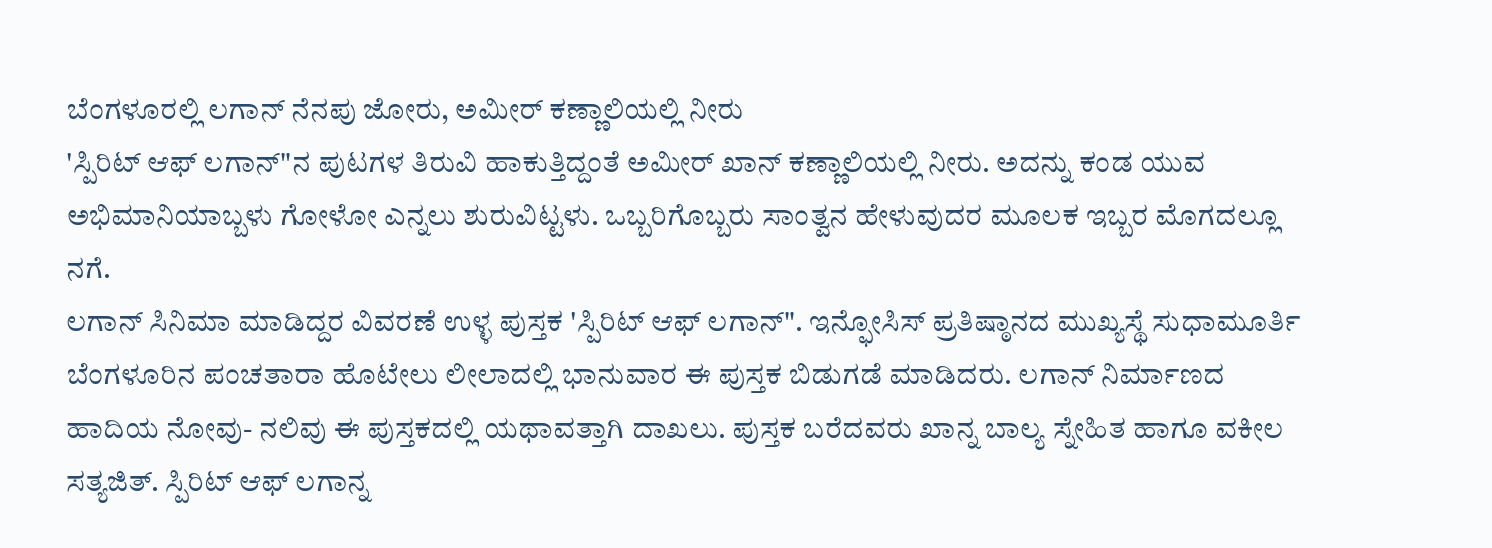ಬೆಂಗಳೂರಲ್ಲಿ ಲಗಾನ್ ನೆನಪು ಜೋರು, ಅಮೀರ್ ಕಣ್ಣಾಲಿಯಲ್ಲಿ ನೀರು
'ಸ್ಪಿರಿಟ್ ಆಫ್ ಲಗಾನ್"ನ ಪುಟಗಳ ತಿರುವಿ ಹಾಕುತ್ತಿದ್ದಂತೆ ಅಮೀರ್ ಖಾನ್ ಕಣ್ಣಾಲಿಯಲ್ಲಿ ನೀರು. ಅದನ್ನು ಕಂಡ ಯುವ ಅಭಿಮಾನಿಯಾಬ್ಬಳು ಗೋಳೋ ಎನ್ನಲು ಶುರುವಿಟ್ಟಳು. ಒಬ್ಬರಿಗೊಬ್ಬರು ಸಾಂತ್ವನ ಹೇಳುವುದರ ಮೂಲಕ ಇಬ್ಬರ ಮೊಗದಲ್ಲೂ ನಗೆ.
ಲಗಾನ್ ಸಿನಿಮಾ ಮಾಡಿದ್ದರ ವಿವರಣೆ ಉಳ್ಳ ಪುಸ್ತಕ 'ಸ್ಪಿರಿಟ್ ಆಫ್ ಲಗಾನ್". ಇನ್ಫೋಸಿಸ್ ಪ್ರತಿಷ್ಠಾನದ ಮುಖ್ಯಸ್ಥೆ ಸುಧಾಮೂರ್ತಿ ಬೆಂಗಳೂರಿನ ಪಂಚತಾರಾ ಹೊಟೇಲು ಲೀಲಾದಲ್ಲಿ ಭಾನುವಾರ ಈ ಪುಸ್ತಕ ಬಿಡುಗಡೆ ಮಾಡಿದರು. ಲಗಾನ್ ನಿರ್ಮಾಣದ ಹಾದಿಯ ನೋವು- ನಲಿವು ಈ ಪುಸ್ತಕದಲ್ಲಿ ಯಥಾವತ್ತಾಗಿ ದಾಖಲು. ಪುಸ್ತಕ ಬರೆದವರು ಖಾನ್ನ ಬಾಲ್ಯ ಸ್ನೇಹಿತ ಹಾಗೂ ವಕೀಲ ಸತ್ಯಜಿತ್. ಸ್ಪಿರಿಟ್ ಆಫ್ ಲಗಾನ್ನ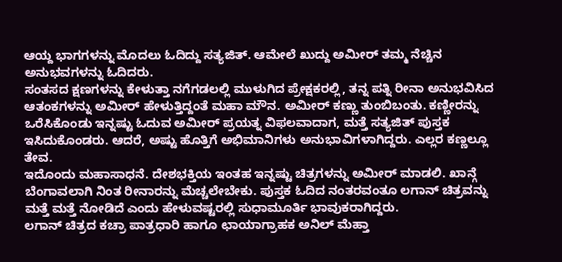ಆಯ್ದ ಭಾಗಗಳನ್ನು ಮೊದಲು ಓದಿದ್ದು ಸತ್ಯಜಿತ್. ಆಮೇಲೆ ಖುದ್ದು ಅಮೀರ್ ತಮ್ಮ ನೆಚ್ಚಿನ ಅನುಭವಗಳನ್ನು ಓದಿದರು.
ಸಂತಸದ ಕ್ಷಣಗಳನ್ನು ಕೇಳುತ್ತಾ ನಗೆಗಡಲಲ್ಲಿ ಮುಳುಗಿದ ಪ್ರೇಕ್ಷಕರಲ್ಲಿ, ತನ್ನ ಪತ್ನಿ ರೀನಾ ಅನುಭವಿಸಿದ ಆತಂಕಗಳನ್ನು ಅಮೀರ್ ಹೇಳುತ್ತಿದ್ದಂತೆ ಮಹಾ ಮೌನ. ಅಮೀರ್ ಕಣ್ಣು ತುಂಬಿಬಂತು. ಕಣ್ಣೀರನ್ನು ಒರೆಸಿಕೊಂಡು ಇನ್ನಷ್ಟು ಓದುವ ಅಮೀರ್ ಪ್ರಯತ್ನ ವಿಫಲವಾದಾಗ, ಮತ್ತೆ ಸತ್ಯಜಿತ್ ಪುಸ್ತಕ ಇಸಿದುಕೊಂಡರು. ಆದರೆ, ಅಷ್ಟು ಹೊತ್ತಿಗೆ ಅಭಿಮಾನಿಗಳು ಅನುಭಾವಿಗಳಾಗಿದ್ದರು. ಎಲ್ಲರ ಕಣ್ಣಲ್ಲೂ ತೇವ.
ಇದೊಂದು ಮಹಾಸಾಧನೆ. ದೇಶಭಕ್ತಿಯ ಇಂತಹ ಇನ್ನಷ್ಟು ಚಿತ್ರಗಳನ್ನು ಅಮೀರ್ ಮಾಡಲಿ. ಖಾನ್ಗೆ ಬೆಂಗಾವಲಾಗಿ ನಿಂತ ರೀನಾರನ್ನು ಮೆಚ್ಚಲೇಬೇಕು. ಪುಸ್ತಕ ಓದಿದ ನಂತರವಂತೂ ಲಗಾನ್ ಚಿತ್ರವನ್ನು ಮತ್ತೆ ಮತ್ತೆ ನೋಡಿದೆ ಎಂದು ಹೇಳುವಷ್ಟರಲ್ಲಿ ಸುಧಾಮೂರ್ತಿ ಭಾವುಕರಾಗಿದ್ದರು.
ಲಗಾನ್ ಚಿತ್ರದ ಕಚ್ರಾ ಪಾತ್ರಧಾರಿ ಹಾಗೂ ಛಾಯಾಗ್ರಾಹಕ ಅನಿಲ್ ಮೆಹ್ತಾ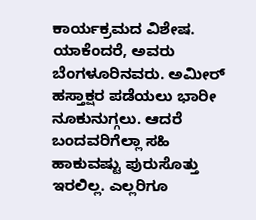ಕಾರ್ಯಕ್ರಮದ ವಿಶೇಷ. ಯಾಕೆಂದರೆ, ಅವರು ಬೆಂಗಳೂರಿನವರು. ಅಮೀರ್ ಹಸ್ತಾಕ್ಷರ ಪಡೆಯಲು ಭಾರೀ ನೂಕುನುಗ್ಗಲು. ಆದರೆ ಬಂದವರಿಗೆಲ್ಲಾ ಸಹಿ ಹಾಕುವಷ್ಟು ಪುರುಸೊತ್ತು ಇರಲಿಲ್ಲ. ಎಲ್ಲರಿಗೂ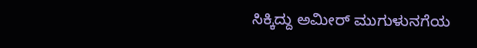ಸಿಕ್ಕಿದ್ದು ಅಮೀರ್ ಮುಗುಳುನಗೆಯ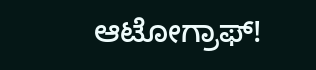ಆಟೋಗ್ರಾಫ್!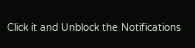Click it and Unblock the Notifications